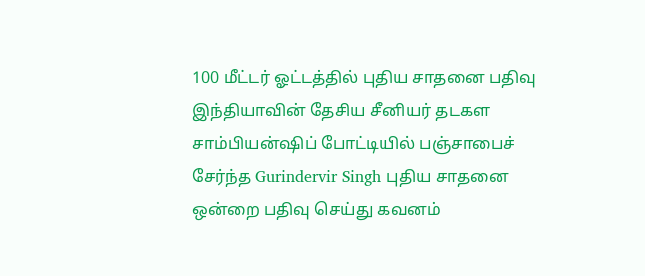100 மீட்டர் ஓட்டத்தில் புதிய சாதனை பதிவு
இந்தியாவின் தேசிய சீனியர் தடகள சாம்பியன்ஷிப் போட்டியில் பஞ்சாபைச் சேர்ந்த Gurindervir Singh புதிய சாதனை ஒன்றை பதிவு செய்து கவனம்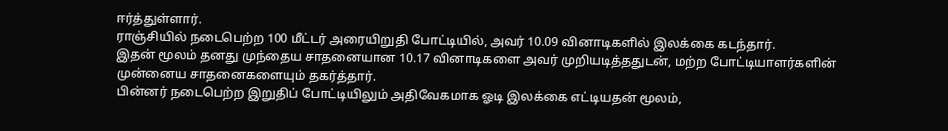ஈர்த்துள்ளார்.
ராஞ்சியில் நடைபெற்ற 100 மீட்டர் அரையிறுதி போட்டியில், அவர் 10.09 வினாடிகளில் இலக்கை கடந்தார்.
இதன் மூலம் தனது முந்தைய சாதனையான 10.17 வினாடிகளை அவர் முறியடித்ததுடன், மற்ற போட்டியாளர்களின் முன்னைய சாதனைகளையும் தகர்த்தார்.
பின்னர் நடைபெற்ற இறுதிப் போட்டியிலும் அதிவேகமாக ஓடி இலக்கை எட்டியதன் மூலம்,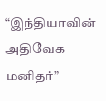“இந்தியாவின் அதிவேக மனிதர்”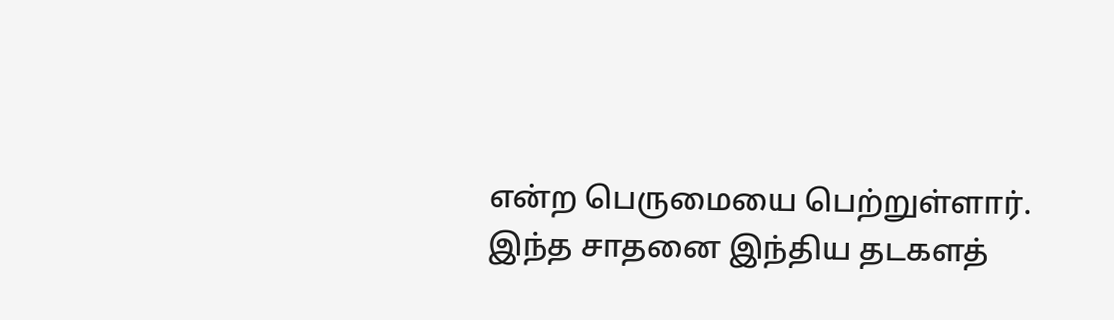என்ற பெருமையை பெற்றுள்ளார்.
இந்த சாதனை இந்திய தடகளத்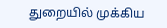துறையில் முக்கிய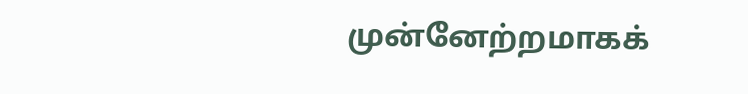முன்னேற்றமாகக்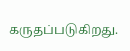கருதப்படுகிறது.